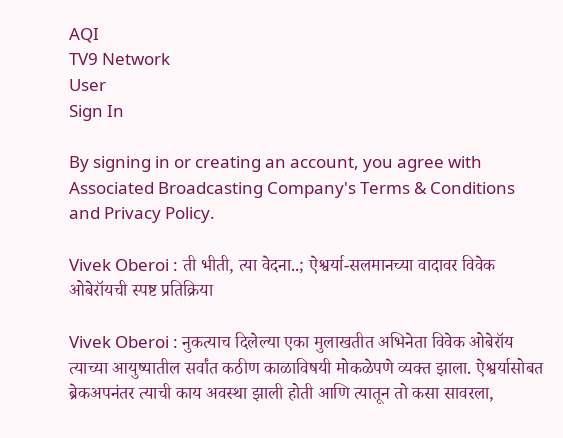AQI
TV9 Network
User
Sign In

By signing in or creating an account, you agree with Associated Broadcasting Company's Terms & Conditions and Privacy Policy.

Vivek Oberoi : ती भीती, त्या वेदना..; ऐश्वर्या-सलमानच्या वादावर विवेक ओबेरॉयची स्पष्ट प्रतिक्रिया

Vivek Oberoi : नुकत्याच दिलेल्या एका मुलाखतीत अभिनेता विवेक ओबेरॉय त्याच्या आयुष्यातील सर्वांत कठीण काळाविषयी मोकळेपणे व्यक्त झाला. ऐश्वर्यासोबत ब्रेकअपनंतर त्याची काय अवस्था झाली होती आणि त्यातून तो कसा सावरला,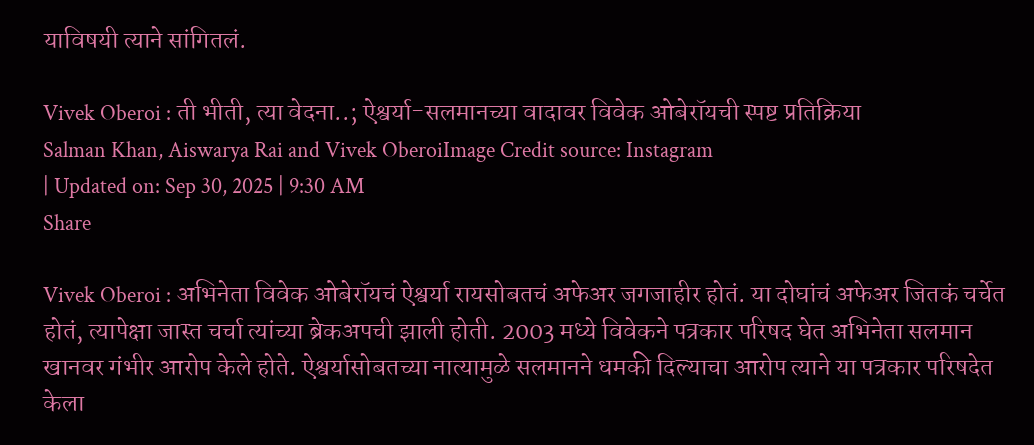याविषयी त्याने सांगितलं.

Vivek Oberoi : ती भीती, त्या वेदना..; ऐश्वर्या-सलमानच्या वादावर विवेक ओबेरॉयची स्पष्ट प्रतिक्रिया
Salman Khan, Aiswarya Rai and Vivek OberoiImage Credit source: Instagram
| Updated on: Sep 30, 2025 | 9:30 AM
Share

Vivek Oberoi : अभिनेता विवेक ओबेरॉयचं ऐश्वर्या रायसोबतचं अफेअर जगजाहीर होतं. या दोघांचं अफेअर जितकं चर्चेत होतं, त्यापेक्षा जास्त चर्चा त्यांच्या ब्रेकअपची झाली होती. 2003 मध्ये विवेकने पत्रकार परिषद घेत अभिनेता सलमान खानवर गंभीर आरोप केले होते. ऐश्वर्यासोबतच्या नात्यामुळे सलमानने धमकी दिल्याचा आरोप त्याने या पत्रकार परिषदेत केला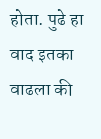होता. पुढे हा वाद इतका वाढला की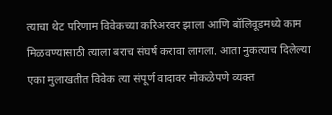त्याचा थेट परिणाम विवेकच्या करिअरवर झाला आणि बॉलिवूडमध्ये काम मिळवण्यासाठी त्याला बराच संघर्ष करावा लागला. आता नुकत्याच दिलेल्या एका मुलाखतीत विवेक त्या संपूर्ण वादावर मोकळेपणे व्यक्त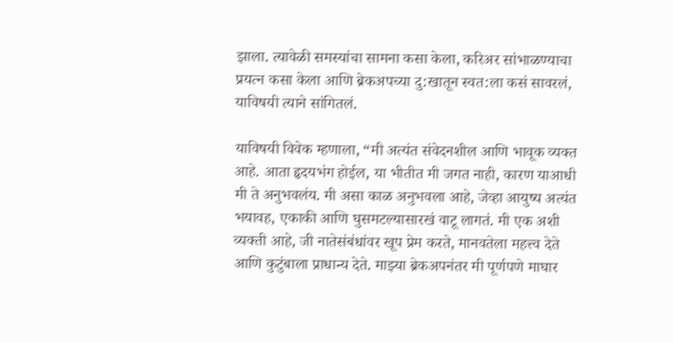झाला. त्यावेळी समस्यांचा सामना कसा केला, करिअर सांभाळण्याचा प्रयत्न कसा केला आणि ब्रेकअपच्या दु:खातून स्वत:ला कसं सावरलं, याविषयी त्याने सांगितलं.

याविषयी विवेक म्हणाला, “मी अत्यंत संवेदनशील आणि भावूक व्यक्त आहे. आता हृदयभंग होईल, या भीतीत मी जगत नाही, कारण याआधी मी ते अनुभवलंय. मी असा काळ अनुभवला आहे, जेव्हा आयुष्य अत्यंत भयावह, एकाकी आणि घुसमटल्यासारखं वाटू लागतं. मी एक अशी व्यक्ती आहे, जी नातेसंबंधांवर खूप प्रेम करते, मानवतेला महत्त्व देते आणि कुटुंबाला प्राधान्य देते. माझ्या ब्रेकअपनंतर मी पूर्णपणे माघार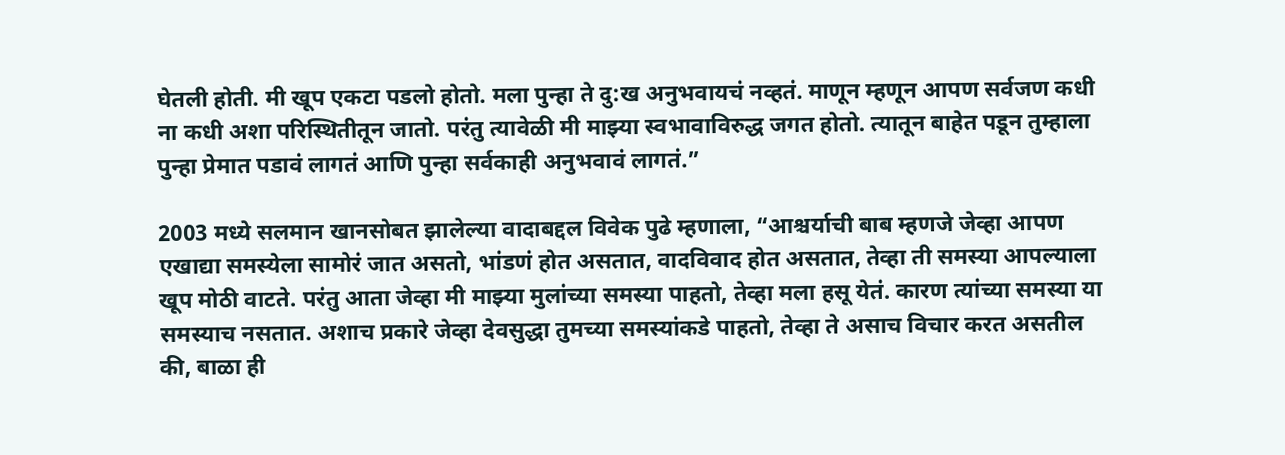घेतली होती. मी खूप एकटा पडलो होतो. मला पुन्हा ते दु:ख अनुभवायचं नव्हतं. माणून म्हणून आपण सर्वजण कधी ना कधी अशा परिस्थितीतून जातो. परंतु त्यावेळी मी माझ्या स्वभावाविरुद्ध जगत होतो. त्यातून बाहेत पडून तुम्हाला पुन्हा प्रेमात पडावं लागतं आणि पुन्हा सर्वकाही अनुभवावं लागतं.”

2003 मध्ये सलमान खानसोबत झालेल्या वादाबद्दल विवेक पुढे म्हणाला, “आश्चर्याची बाब म्हणजे जेव्हा आपण एखाद्या समस्येला सामोरं जात असतो, भांडणं होत असतात, वादविवाद होत असतात, तेव्हा ती समस्या आपल्याला खूप मोठी वाटते. परंतु आता जेव्हा मी माझ्या मुलांच्या समस्या पाहतो, तेव्हा मला हसू येतं. कारण त्यांच्या समस्या या समस्याच नसतात. अशाच प्रकारे जेव्हा देवसुद्धा तुमच्या समस्यांकडे पाहतो, तेव्हा ते असाच विचार करत असतील की, बाळा ही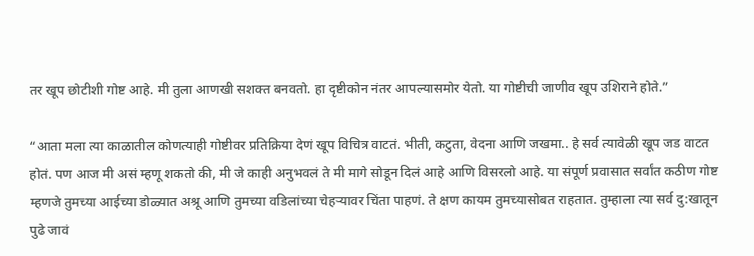तर खूप छोटीशी गोष्ट आहे. मी तुला आणखी सशक्त बनवतो. हा दृष्टीकोन नंतर आपल्यासमोर येतो. या गोष्टीची जाणीव खूप उशिराने होते.”

“आता मला त्या काळातील कोणत्याही गोष्टीवर प्रतिक्रिया देणं खूप विचित्र वाटतं. भीती, कटुता, वेदना आणि जखमा.. हे सर्व त्यावेळी खूप जड वाटत होतं. पण आज मी असं म्हणू शकतो की, मी जे काही अनुभवलं ते मी मागे सोडून दिलं आहे आणि विसरलो आहे. या संपूर्ण प्रवासात सर्वांत कठीण गोष्ट म्हणजे तुमच्या आईच्या डोळ्यात अश्रू आणि तुमच्या वडिलांच्या चेहऱ्यावर चिंता पाहणं. ते क्षण कायम तुमच्यासोबत राहतात. तुम्हाला त्या सर्व दु:खातून पुढे जावं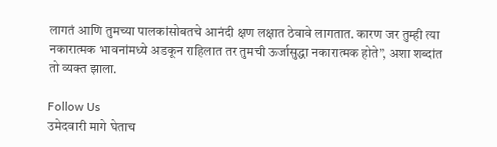लागतं आणि तुमच्या पालकांसोबतचे आनंदी क्षण लक्षात ठेवावे लागतात. कारण जर तुम्ही त्या नकारात्मक भावनांमध्ये अडकून राहिलात तर तुमची ऊर्जासुद्धा नकारात्मक होते”, अशा शब्दांत तो व्यक्त झाला.

Follow Us
उमेदवारी मागे घेताच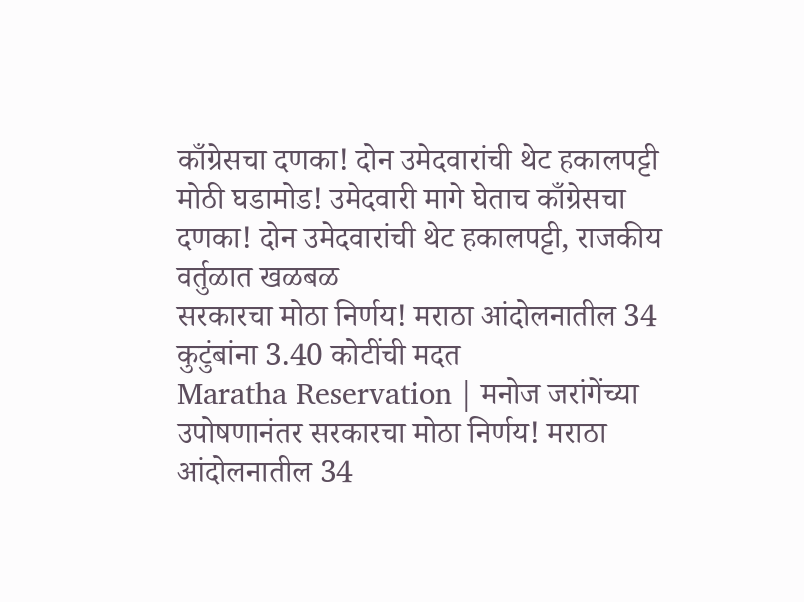काँग्रेसचा दणका! दोन उमेदवारांची थेट हकालपट्टी
मोठी घडामोड! उमेदवारी मागे घेताच काँग्रेसचा दणका! दोन उमेदवारांची थेट हकालपट्टी, राजकीय वर्तुळात खळबळ
सरकारचा मोठा निर्णय! मराठा आंदोलनातील 34 कुटुंबांना 3.40 कोटींची मदत
Maratha Reservation | मनोज जरांगेंच्या उपोषणानंतर सरकारचा मोठा निर्णय! मराठा आंदोलनातील 34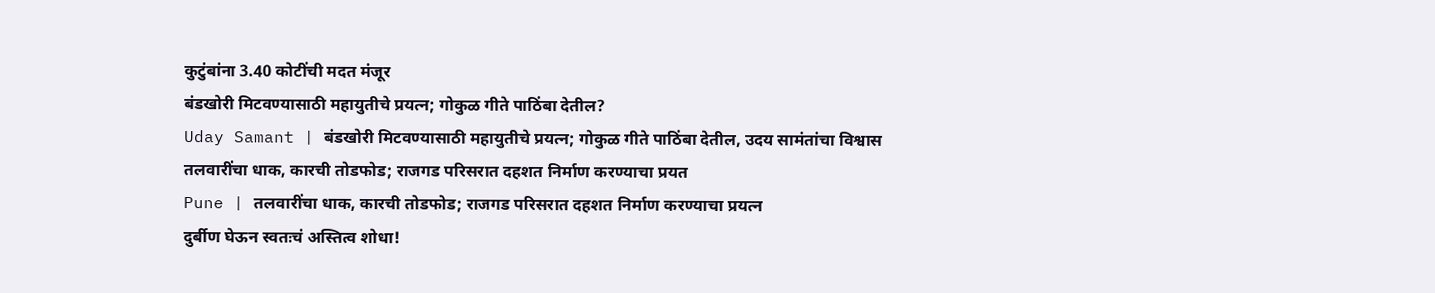कुटुंबांना 3.40 कोटींची मदत मंजूर
बंडखोरी मिटवण्यासाठी महायुतीचे प्रयत्न; गोकुळ गीते पाठिंबा देतील?
Uday Samant | बंडखोरी मिटवण्यासाठी महायुतीचे प्रयत्न; गोकुळ गीते पाठिंबा देतील, उदय सामंतांचा विश्वास
तलवारींचा धाक, कारची तोडफोड; राजगड परिसरात दहशत निर्माण करण्याचा प्रयत
Pune | तलवारींचा धाक, कारची तोडफोड; राजगड परिसरात दहशत निर्माण करण्याचा प्रयत्न
दुर्बीण घेऊन स्वतःचं अस्तित्व शोधा!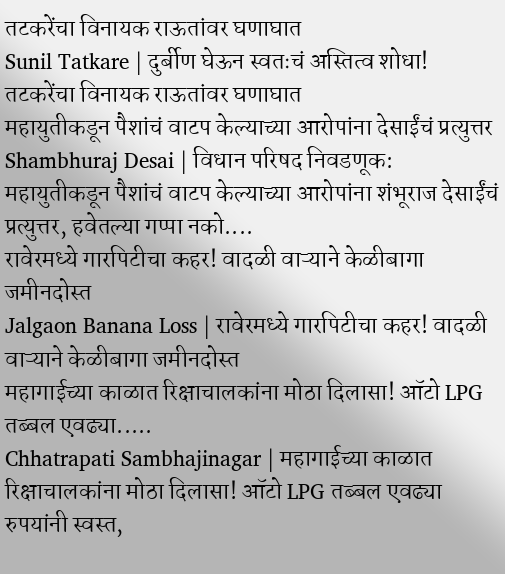तटकरेंचा विनायक राऊतांवर घणाघात
Sunil Tatkare | दुर्बीण घेऊन स्वतःचं अस्तित्व शोधा! तटकरेंचा विनायक राऊतांवर घणाघात
महायुतीकडून पैशांचं वाटप केल्याच्या आरोपांना देसाईंचं प्रत्युत्तर
Shambhuraj Desai | विधान परिषद निवडणूक: महायुतीकडून पैशांचं वाटप केल्याच्या आरोपांना शंभूराज देसाईंचं प्रत्युत्तर, हवेतल्या गप्पा नको....
रावेरमध्ये गारपिटीचा कहर! वादळी वाऱ्याने केळीबागा जमीनदोस्त
Jalgaon Banana Loss | रावेरमध्ये गारपिटीचा कहर! वादळी वाऱ्याने केळीबागा जमीनदोस्त
महागाईच्या काळात रिक्षाचालकांना मोठा दिलासा! ऑटो LPG तब्बल एवढ्या.....
Chhatrapati Sambhajinagar | महागाईच्या काळात रिक्षाचालकांना मोठा दिलासा! ऑटो LPG तब्बल एवढ्या रुपयांनी स्वस्त,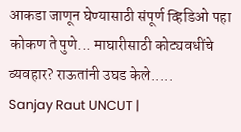आकडा जाणून घेण्यासाठी संपूर्ण व्हिडिओ पहा
कोकण ते पुणे... माघारीसाठी कोट्यवधींचे व्यवहार? राऊतांनी उघड केले.....
Sanjay Raut UNCUT |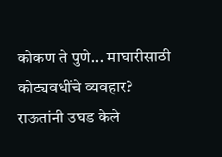कोकण ते पुणे... माघारीसाठी कोट्यवधींचे व्यवहार? राऊतांनी उघड केले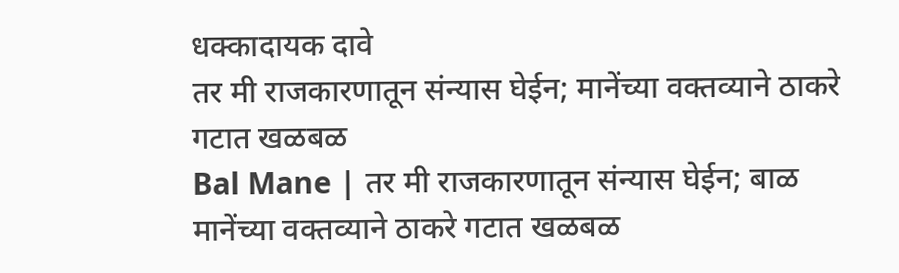धक्कादायक दावे
तर मी राजकारणातून संन्यास घेईन; मानेंच्या वक्तव्याने ठाकरे गटात खळबळ
Bal Mane | तर मी राजकारणातून संन्यास घेईन; बाळ मानेंच्या वक्तव्याने ठाकरे गटात खळबळ